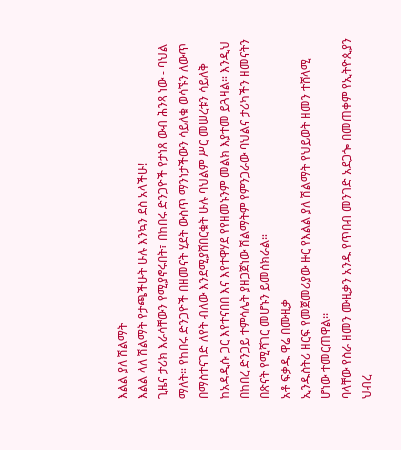እልል ያለ ሽልማት
እልል ላለ ሽልማት የታጫችሁት ሁሉ እንኳን ደስ አላችሁ!
ጊዜና ታሪክ እራሳቸውን የሚያኖሩበት፣ በከበሩ ድንጋዮች የታነጸ ውብ ሕንጻ ነው - ባህል ማለት። የከበሩ ድንጋዮች በዘመናት ሂደት ውስጥ ማንነታችውን ሳይለቁ ወሳኙን ለውጥ በማስተናገድ ለየት ብለው እንደሚያሸበርቁት ሁሉ ባህልም ሥር መሠረቱን ሳይለቅ ከአዳዲሱ ጋር እየተናበበ እና እየተዋሃደ የየዘመኑንም መልክ እያተመ ይጓዛል። እንዲህ በከበረ ድንጋይ ተምሳሌት ያዘጋጀነው ሽልማትም የምንጋራው ባህልና ታሪካችን ዘመናትን በጽናት የሚሻገር መሆኑን ይመሰክራል።
አቶ ፍቃዱ ዋሬ በሙዚቃ
ኢንዱስትሪ ዘርፍ የመጀመሪያው ዙር የእልል ያለ ሽልማት የህይወት ዘመን ተሸላሚ ሆነው ተመርጠዋል፡፡
ባላቸው የስራ ዘመን ሙዚቃን አንዱ የጥበብ መንገድ አደጋጐ በመጠቀም የኢትዮጲያን ህብረ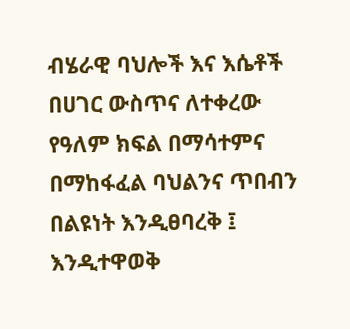ብሄራዊ ባህሎች እና እሴቶች በሀገር ውስጥና ለተቀረው የዓለም ክፍል በማሳተምና በማከፋፈል ባህልንና ጥበብን በልዩነት እንዲፀባረቅ ፤ እንዲተዋወቅ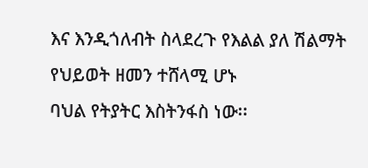እና እንዲጎለብት ስላደረጉ የእልል ያለ ሽልማት የህይወት ዘመን ተሸላሚ ሆኑ
ባህል የትያትር እስትንፋስ ነው፡፡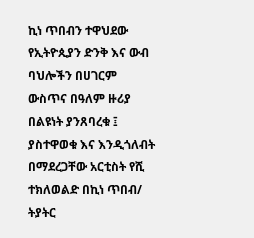ኪነ ጥበብን ተዋህደው የኢትዮጲያን ድንቅ እና ውብ ባህሎችን በሀገርም ውስጥና በዓለም ዙሪያ በልዩነት ያንጸባረቁ ፤ ያስተዋወቁ እና እንዲጎለብት በማደረጋቸው አርቲስት የሺ ተክለወልድ በኪነ ጥበብ/ ትያትር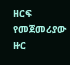ዘርፍ የመጀመሪያው ዙር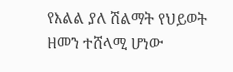የእልል ያለ ሽልማት የህይወት ዘመን ተሸላሚ ሆነው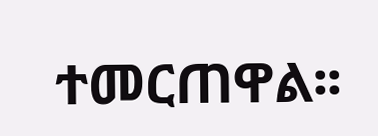ተመርጠዋል፡፡